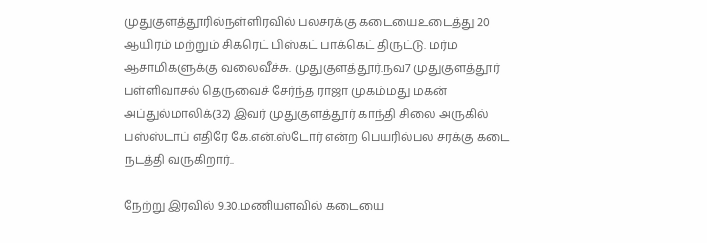முதுகுளத்தூரில்நள்ளிரவில் பலசரக்கு கடையைஉடைத்து 20 ஆயிரம் மற்றும் சிகரெட் பிஸ்கட் பாக்கெட் திருட்டு. மர்ம ஆசாமிகளுக்கு வலைவீச்சு. முதுகுளத்தூர்.நவ7 முதுகுளத்தூர் பள்ளிவாசல் தெருவைச் சேர்ந்த ராஜா முகம்மது மகன் அப்துல்மாலிக்(32) இவர் முதுகுளத்தூர் காந்தி சிலை அருகில் பஸ்ஸ்டாப் எதிரே கே.என்.ஸ்டோர் என்ற பெயரில்பல சரக்கு கடை நடத்தி வருகிறார்..

நேற்று இரவில் 9.30.மணியளவில் கடையை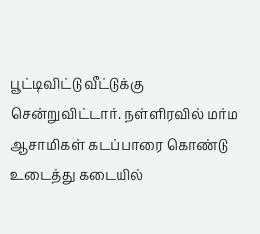பூட்டிவிட்டு வீட்டுக்கு சென்றுவிட்டார். நள்ளிரவில் மர்ம ஆசாமிகள் கடப்பாரை கொண்டு உடைத்து கடையில்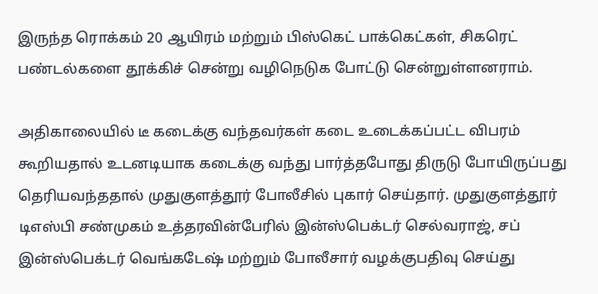இருந்த ரொக்கம் 20 ஆயிரம் மற்றும் பிஸ்கெட் பாக்கெட்கள், சிகரெட் பண்டல்களை தூக்கிச் சென்று வழிநெடுக போட்டு சென்றுள்ளனராம்.

அதிகாலையில் டீ கடைக்கு வந்தவர்கள் கடை உடைக்கப்பட்ட விபரம் கூறியதால் உடனடியாக கடைக்கு வந்து பார்த்தபோது திருடு போயிருப்பது தெரியவந்ததால் முதுகுளத்தூர் போலீசில் புகார் செய்தார். முதுகுளத்தூர் டிஎஸ்பி சண்முகம் உத்தரவின்பேரில் இன்ஸ்பெக்டர் செல்வராஜ், சப் இன்ஸ்பெக்டர் வெங்கடேஷ் மற்றும் போலீசார் வழக்குபதிவு செய்து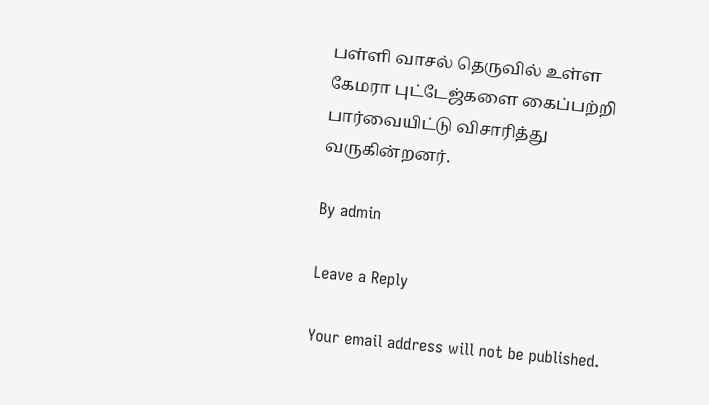பள்ளி வாசல் தெருவில் உள்ள கேமரா புட்டேஜ்களை கைப்பற்றி பார்வையிட்டு விசாரித்து வருகின்றனர்.

By admin

Leave a Reply

Your email address will not be published.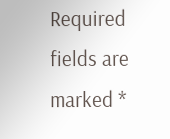Required fields are marked *